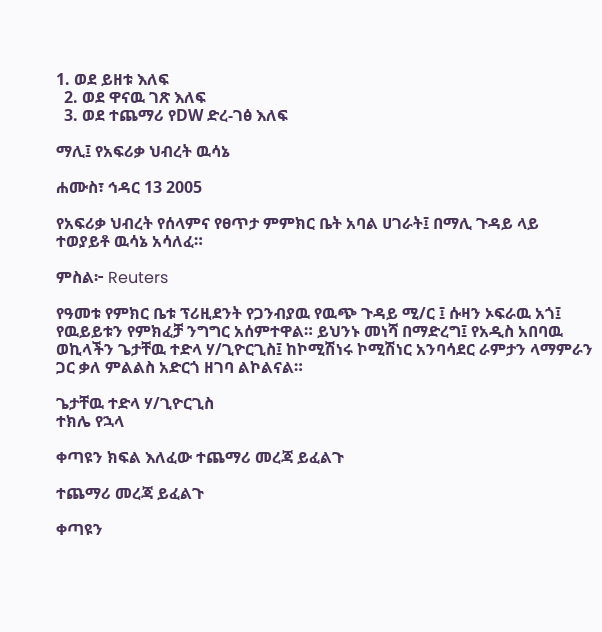1. ወደ ይዘቱ እለፍ
  2. ወደ ዋናዉ ገጽ እለፍ
  3. ወደ ተጨማሪ የDW ድረ-ገፅ እለፍ

ማሊ፤ የአፍሪቃ ህብረት ዉሳኔ

ሐሙስ፣ ኅዳር 13 2005

የአፍሪቃ ህብረት የሰላምና የፀጥታ ምምክር ቤት አባል ሀገራት፤ በማሊ ጉዳይ ላይ ተወያይቶ ዉሳኔ አሳለፈ።

ምስል፦ Reuters

የዓመቱ የምክር ቤቱ ፕሪዚደንት የጋንብያዉ የዉጭ ጉዳይ ሚ/ር ፤ ሱዛን ኦፍራዉ አጎ፤ የዉይይቱን የምክፈቻ ንግግር አሰምተዋል። ይህንኑ መነሻ በማድረግ፤ የአዲስ አበባዉ ወኪላችን ጌታቸዉ ተድላ ሃ/ጊዮርጊስ፤ ከኮሚሽነሩ ኮሚሽነር አንባሳደር ራምታን ላማምራን ጋር ቃለ ምልልስ አድርጎ ዘገባ ልኮልናል።

ጌታቸዉ ተድላ ሃ/ጊዮርጊስ
ተክሌ የኋላ

ቀጣዩን ክፍል እለፈው ተጨማሪ መረጃ ይፈልጉ

ተጨማሪ መረጃ ይፈልጉ

ቀጣዩን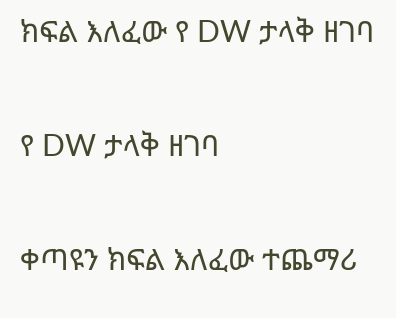ክፍል እለፈው የ DW ታላቅ ዘገባ

የ DW ታላቅ ዘገባ

ቀጣዩን ክፍል እለፈው ተጨማሪ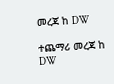መረጃ ከ DW

ተጨማሪ መረጃ ከ DW